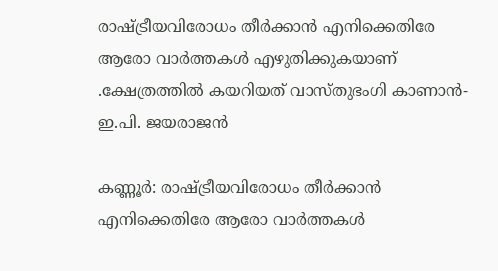രാഷ്‌ട്രീയവിരോധം തീർക്കാൻ എനിക്കെതിരേ ആരോ വാർത്തകൾ എഴുതിക്കുകയാണ് .ക്ഷേത്രത്തിൽ കയറിയത് വാസ്തുഭംഗി കാണാൻ- ഇ.പി. ജയരാജൻ

കണ്ണൂർ‌: രാഷ്‌ട്രീയവിരോധം തീർക്കാൻ എനിക്കെതിരേ ആരോ വാർത്തകൾ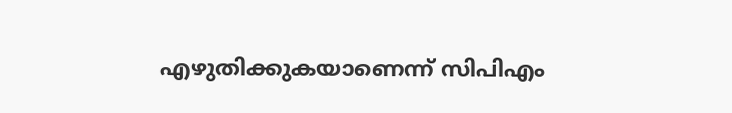എഴുതിക്കുകയാണെന്ന് സിപിഎം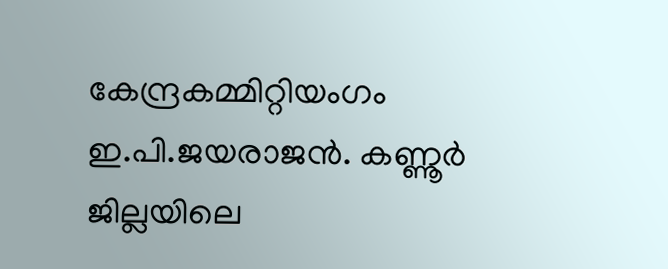കേന്ദ്രകമ്മിറ്റിയംഗം ഇ.പി.ജയരാജൻ. കണ്ണൂർ ജില്ലയിലെ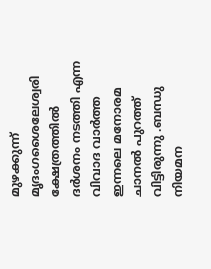മുഴക്കുന്ന് മൃദംഗശൈലേശ്വരി ക്ഷേത്രത്തിൽ ദർശനം നടത്തി എന്ന വിവാദ വാർത്ത ഇന്നലെ മനോരമ ചാനൽ പുറത്ത് വിട്ടിരുന്നു .ബന്ധു നിയമന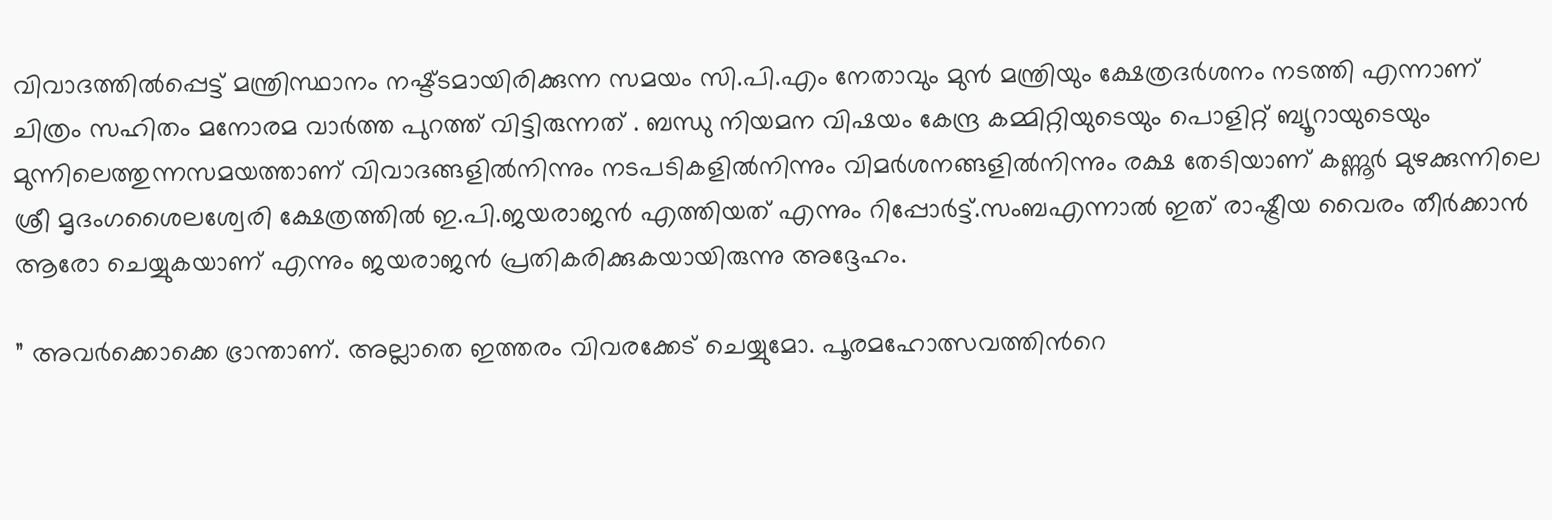വിവാദത്തിൽപ്പെട്ട് മന്ത്രിസ്ഥാനം നഷ്ട്ടമായിരിക്കുന്ന സമയം സി.പി.എം നേതാവും മുൻ മന്ത്രിയും ക്ഷേത്രദർശനം നടത്തി എന്നാണ് ചിത്രം സഹിതം മനോരമ വാർത്ത പുറത്ത് വിട്ടിരുന്നത് . ബന്ധു നിയമന വിഷയം കേന്ദ്ര കമ്മിറ്റിയുടെയും പൊളിറ്റ് ബ്യൂറായുടെയും മുന്നിലെത്തുന്നസമയത്താണ് വിവാദങ്ങളിൽനിന്നും നടപടികളിൽനിന്നും വിമർശനങ്ങളിൽനിന്നും രക്ഷ തേടിയാണ് കണ്ണൂർ മുഴക്കുന്നിലെ ശ്രീ മൃദംഗശൈലശ്വേരി ക്ഷേത്രത്തിൽ ഇ.പി.ജയരാജൻ എത്തിയത് എന്നും റിപ്പോർട്ട്.സംബഎന്നാൽ ഇത് രാഷ്ട്രീയ വൈരം തീർക്കാൻ ആരോ ചെയ്യുകയാണ് എന്നും ജയരാജൻ പ്രതികരിക്കുകയായിരുന്നു അദ്ദേഹം.

” അവർക്കൊക്കെ ഭ്രാന്താണ്. അല്ലാതെ ഇത്തരം വിവരക്കേട് ചെയ്യുമോ. പൂരമഹോത്സവത്തിന്‍റെ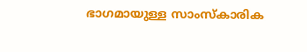ഭാഗമായുള്ള സാംസ്കാരിക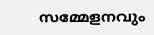സമ്മേളനവും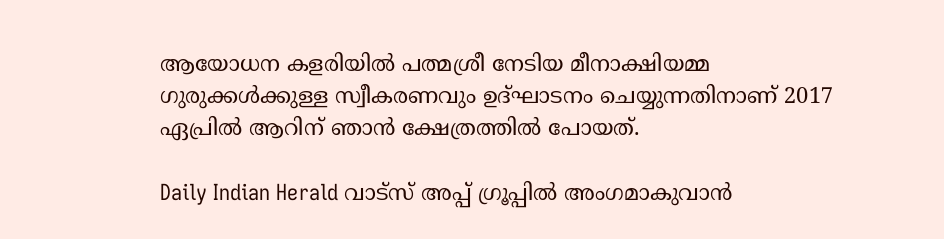ആയോധന കളരിയിൽ പത്മശ്രീ നേടിയ മീനാക്ഷിയമ്മ ഗുരുക്കൾക്കുള്ള സ്വീകരണവും ഉദ്ഘാടനം ചെയ്യുന്നതിനാണ് 2017 ഏപ്രിൽ ആറിന് ഞാൻ ക്ഷേത്രത്തിൽ പോയത്.

Daily Indian Herald വാട്സ് അപ്പ് ഗ്രൂപ്പിൽ അംഗമാകുവാൻ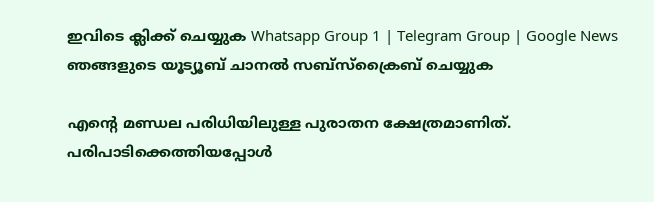ഇവിടെ ക്ലിക്ക് ചെയ്യുക Whatsapp Group 1 | Telegram Group | Google News ഞങ്ങളുടെ യൂട്യൂബ് ചാനൽ സബ്സ്ക്രൈബ് ചെയ്യുക

എന്‍റെ മണ്ഡല പരിധിയിലുള്ള പുരാതന ക്ഷേത്രമാണിത്. പരിപാടിക്കെത്തിയപ്പോൾ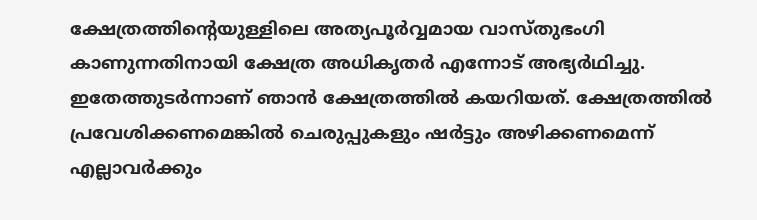ക്ഷേത്രത്തിന്‍റെയുള്ളിലെ അത്യപൂർവ്വമായ വാസ്തുഭംഗി കാണുന്നതിനായി ക്ഷേത്ര അധികൃതർ എന്നോട് അഭ്യർഥിച്ചു. ഇതേത്തുടർന്നാണ് ഞാൻ ക്ഷേത്രത്തിൽ കയറിയത്. ക്ഷേത്രത്തിൽ പ്രവേശിക്കണമെങ്കിൽ‌ ചെരുപ്പുകളും ഷർട്ടും അഴിക്കണമെന്ന് എല്ലാവർക്കും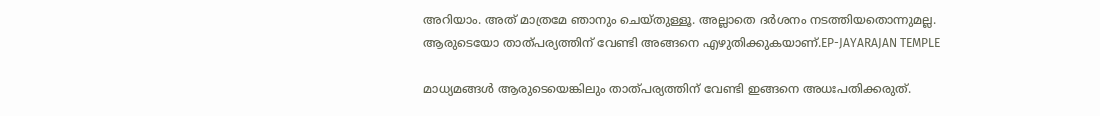അറിയാം. അത് മാത്രമേ ഞാനും ചെയ്തുള്ളൂ. അല്ലാതെ ദർശനം നടത്തിയതൊന്നുമല്ല. ആരുടെയോ താത്പര്യത്തിന് വേണ്ടി അങ്ങനെ എഴുതിക്കുകയാണ്.EP-JAYARAJAN TEMPLE

മാധ്യമങ്ങൾ ആരുടെയെങ്കിലും താത്പര്യത്തിന് വേണ്ടി ഇങ്ങനെ അധഃപതിക്കരുത്.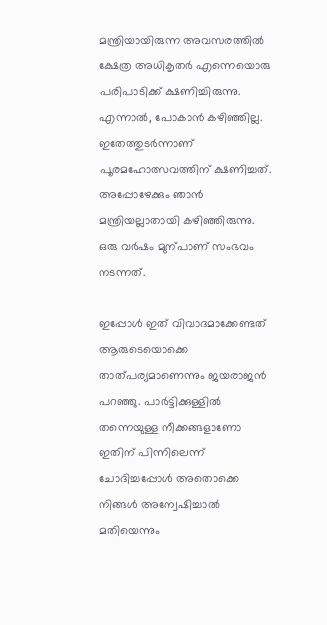മന്ത്രിയായിരുന്ന അവസരത്തിൽ ക്ഷേത്ര അധികൃതർ എന്നെയൊരു പരിപാടിക്ക് ക്ഷണിച്ചിരുന്നു. എന്നാൽ, പോകാൻ കഴിഞ്ഞില്ല. ഇതേത്തുടർന്നാണ് പൂരമഹോത്സവത്തിന് ക്ഷണിച്ചത്. അപ്പോഴേക്കും ഞാൻ മന്ത്രിയല്ലാതായി കഴിഞ്ഞിരുന്നു. ഒരു വർഷം മുന്പാണ് സംഭവം നടന്നത്.

ഇപ്പോൾ ഇത് വിവാദമാക്കേണ്ടത് ആരുടെയൊക്കെ താത്പര്യമാണെന്നും ജയരാജൻ പറഞ്ഞു. പാർട്ടിക്കുള്ളിൽ തന്നെയുള്ള നീക്കങ്ങളാണോ ഇതിന് പിന്നിലെന്ന് ചോദിച്ചപ്പോൾ അതൊക്കെ നിങ്ങൾ അന്വേഷിച്ചാൽ മതിയെന്നും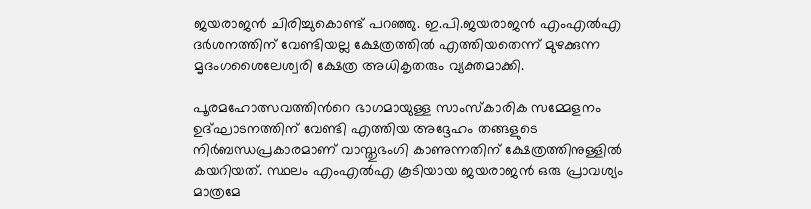ജയരാജൻ‌ ചിരിച്ചുകൊണ്ട് പറഞ്ഞു. ഇ.പി.ജയരാജൻ എംഎൽഎ ദർശനത്തിന് വേണ്ടിയല്ല ക്ഷേത്രത്തിൽ എത്തിയതെന്ന് മുഴക്കുന്ന മൃദംഗശൈലേശ്വരി ക്ഷേത്ര അധികൃതരും വ്യക്തമാക്കി.

പൂരമഹോത്സവത്തിന്‍റെ ഭാഗമായുള്ള സാംസ്കാരിക സമ്മേളനം ഉദ്ഘാടനത്തിന് വേണ്ടി എത്തിയ അദ്ദേഹം തങ്ങളുടെ നിർബന്ധപ്രകാരമാണ് വാസ്തുഭംഗി കാണുന്നതിന് ക്ഷേത്രത്തിനുള്ളിൽ കയറിയത്. സ്ഥലം എംഎൽഎ കൂടിയായ ജയരാജൻ ഒരു പ്രാവശ്യം മാത്രമേ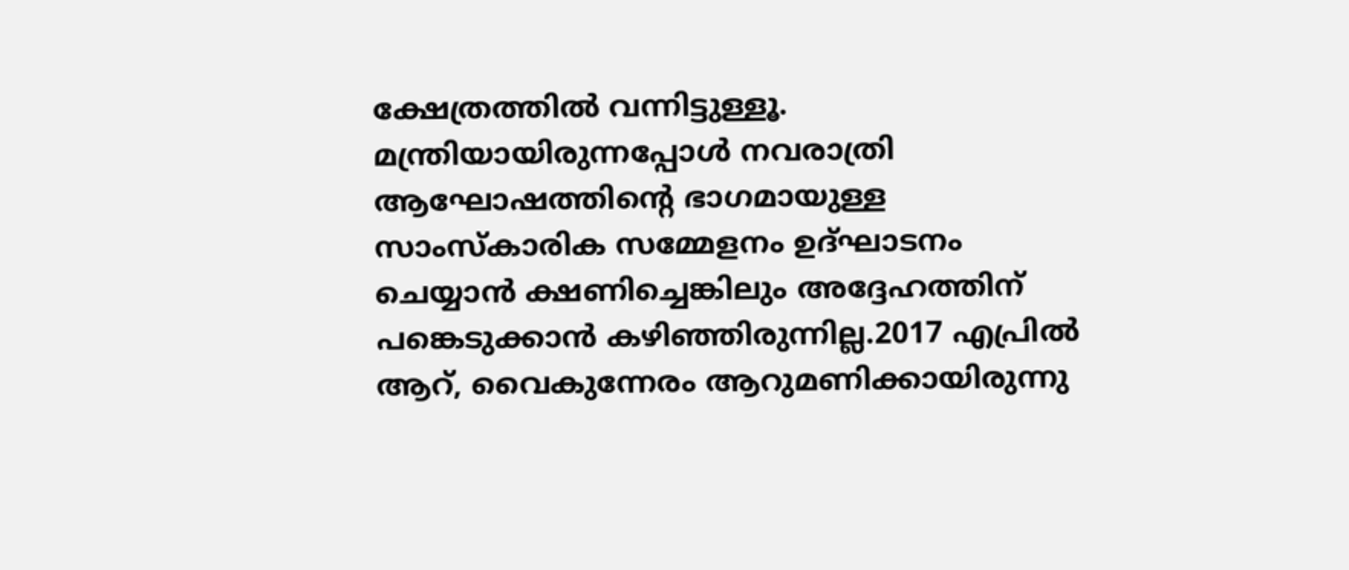ക്ഷേത്രത്തിൽ വന്നിട്ടുള്ളൂ. മന്ത്രിയായിരുന്നപ്പോൾ നവരാത്രി ആഘോഷത്തിന്‍റെ ഭാഗമായുള്ള സാംസ്കാരിക സമ്മേളനം ഉദ്ഘാടനം ചെയ്യാൻ ക്ഷണിച്ചെങ്കിലും അദ്ദേഹത്തിന് പങ്കെടുക്കാൻ കഴിഞ്ഞിരുന്നില്ല.2017 എപ്രിൽ ആറ്, വൈകുന്നേരം ആറുമണിക്കായിരുന്നു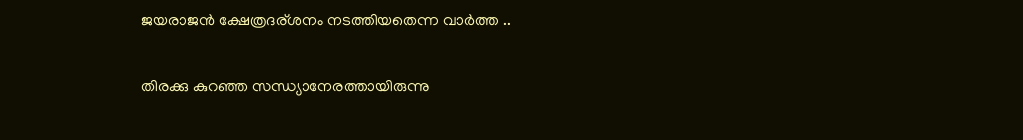ജയരാജൻ ക്ഷേത്രദര്ശനം നടത്തിയതെന്ന വാർത്ത ..

തിരക്കു കുറഞ്ഞ സന്ധ്യാനേരത്തായിരുന്നു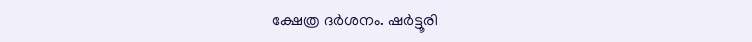ക്ഷേത്ര ദർശനം. ഷർട്ടൂരി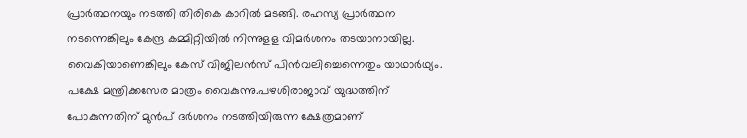പ്രാർത്ഥനയും നടത്തി തിരികെ കാറിൽ മടങ്ങി. രഹസ്യ പ്രാർത്ഥന നടന്നെങ്കിലും കേന്ദ്ര കമ്മിറ്റിയിൽ നിന്നുളള വിമർശനം തടയാനായില്ല. വൈകിയാണെങ്കിലും കേസ് വിജിലൻസ് പിൻവലിച്ചെന്നെതും യാഥാർഥ്യം. പക്ഷേ മന്ത്രിക്കസേര മാത്രം വൈകുന്നു.പഴശിരാജാവ് യുദ്ധത്തിന് പോകുന്നതിന് മുൻപ് ദർശനം നടത്തിയിരുന്ന ക്ഷേത്രമാണ്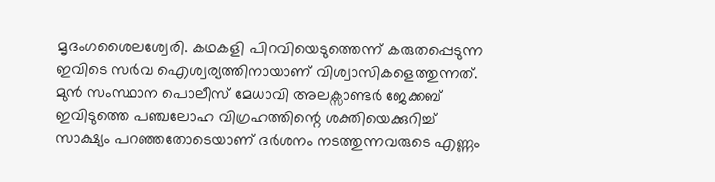മൃദംഗശൈലശ്വേരി. കഥകളി പിറവിയെടുത്തെന്ന് കരുതപ്പെടുന്ന ഇവിടെ സർവ ഐശ്വര്യത്തിനായാണ് വിശ്വാസികളെത്തുന്നത്. മുൻ സംസ്ഥാന പൊലീസ് മേധാവി അലക്സാണ്ടർ ജേക്കബ് ഇവിടുത്തെ പഞ്ചലോഹ വിഗ്രഹത്തിന്റെ ശക്തിയെക്കുറിച്ച് സാക്ഷ്യം പറഞ്ഞതോടെയാണ് ദർശനം നടത്തുന്നവരുടെ എണ്ണം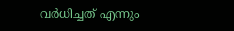വർധിച്ചത് എന്നും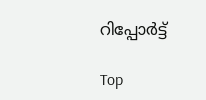റിപ്പോർട്ട്

Top